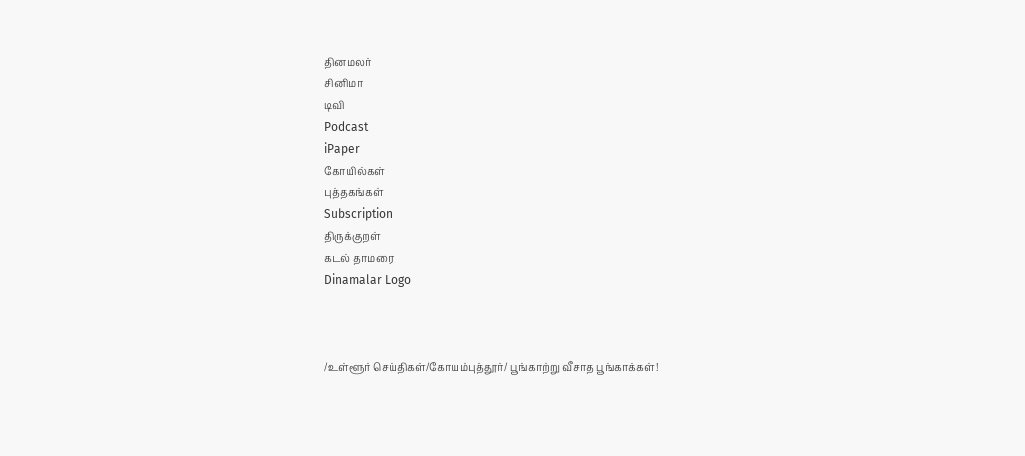தினமலர்
சினிமா
டிவி
Podcast
iPaper
கோயில்கள்
புத்தகங்கள்
Subscription
திருக்குறள்
கடல் தாமரை
Dinamalar Logo



/உள்ளூர் செய்திகள்/கோயம்புத்தூர்/ பூங்காற்று வீசாத பூங்காக்கள்!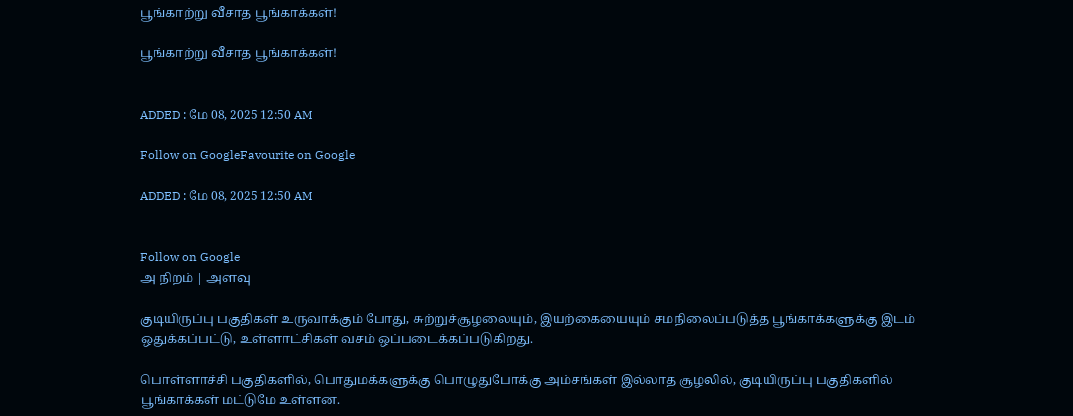பூங்காற்று வீசாத பூங்காக்கள்!

பூங்காற்று வீசாத பூங்காக்கள்!


ADDED : மே 08, 2025 12:50 AM

Follow on GoogleFavourite on Google

ADDED : மே 08, 2025 12:50 AM


Follow on Google
அ நிறம் | அளவு

குடியிருப்பு பகுதிகள் உருவாக்கும் போது, சுற்றுச்சூழலையும், இயற்கையையும் சமநிலைப்படுத்த பூங்காக்களுக்கு இடம் ஒதுக்கப்பட்டு, உள்ளாட்சிகள் வசம் ஒப்படைக்கப்படுகிறது.

பொள்ளாச்சி பகுதிகளில், பொதுமக்களுக்கு பொழுதுபோக்கு அம்சங்கள் இல்லாத சூழலில், குடியிருப்பு பகுதிகளில் பூங்காக்கள் மட்டுமே உள்ளன.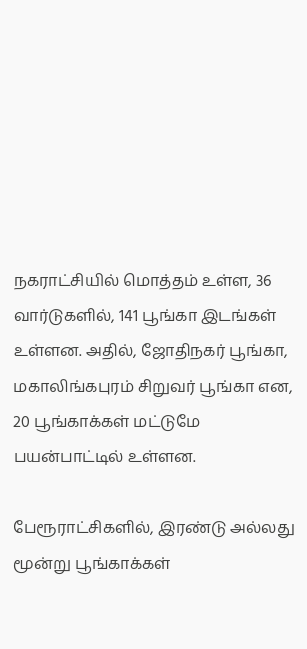நகராட்சியில் மொத்தம் உள்ள, 36 வார்டுகளில், 141 பூங்கா இடங்கள் உள்ளன. அதில், ஜோதிநகர் பூங்கா, மகாலிங்கபுரம் சிறுவர் பூங்கா என, 20 பூங்காக்கள் மட்டுமே பயன்பாட்டில் உள்ளன.

பேரூராட்சிகளில், இரண்டு அல்லது மூன்று பூங்காக்கள்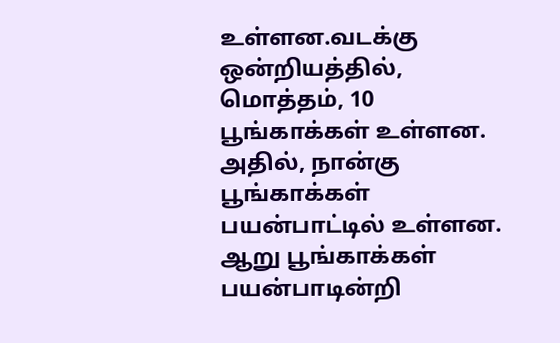உள்ளன.வடக்கு ஒன்றியத்தில், மொத்தம், 10 பூங்காக்கள் உள்ளன. அதில், நான்கு பூங்காக்கள் பயன்பாட்டில் உள்ளன. ஆறு பூங்காக்கள் பயன்பாடின்றி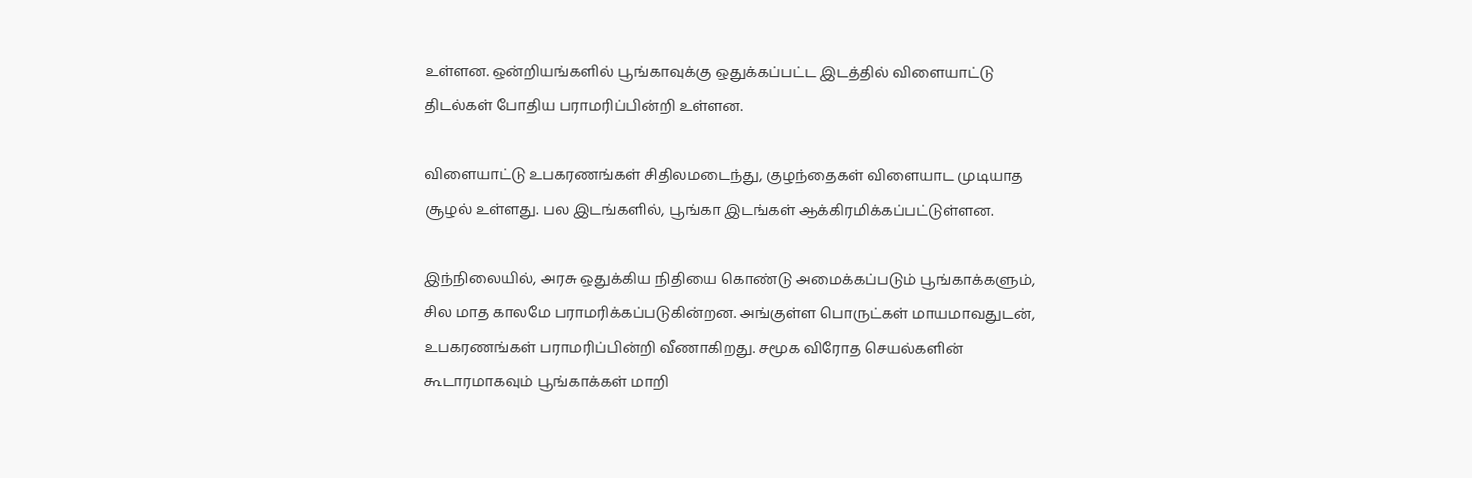உள்ளன. ஒன்றியங்களில் பூங்காவுக்கு ஒதுக்கப்பட்ட இடத்தில் விளையாட்டு திடல்கள் போதிய பராமரிப்பின்றி உள்ளன.

விளையாட்டு உபகரணங்கள் சிதிலமடைந்து, குழந்தைகள் விளையாட முடியாத சூழல் உள்ளது. பல இடங்களில், பூங்கா இடங்கள் ஆக்கிரமிக்கப்பட்டுள்ளன.

இந்நிலையில், அரசு ஒதுக்கிய நிதியை கொண்டு அமைக்கப்படும் பூங்காக்களும், சில மாத காலமே பராமரிக்கப்படுகின்றன. அங்குள்ள பொருட்கள் மாயமாவதுடன், உபகரணங்கள் பராமரிப்பின்றி வீணாகிறது. சமூக விரோத செயல்களின் கூடாரமாகவும் பூங்காக்கள் மாறி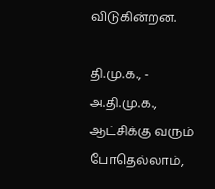விடுகின்றன.

தி.மு.க., - அ.தி.மு.க., ஆட்சிக்கு வரும் போதெல்லாம்,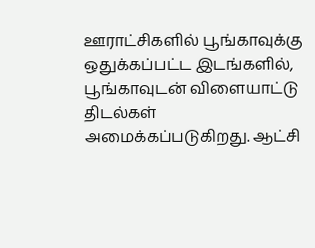ஊராட்சிகளில் பூங்காவுக்கு ஒதுக்கப்பட்ட இடங்களில், பூங்காவுடன் விளையாட்டு திடல்கள் அமைக்கப்படுகிறது. ஆட்சி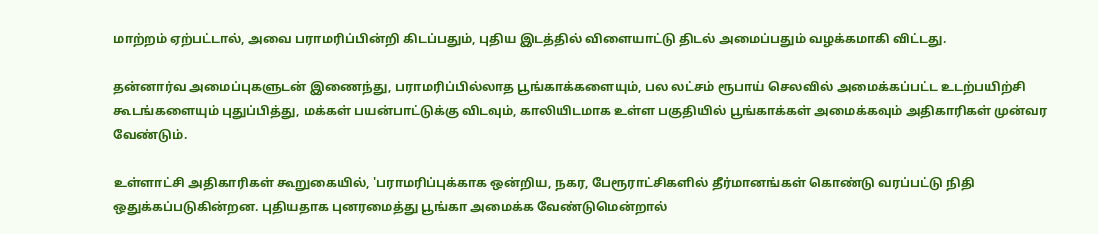மாற்றம் ஏற்பட்டால், அவை பராமரிப்பின்றி கிடப்பதும், புதிய இடத்தில் விளையாட்டு திடல் அமைப்பதும் வழக்கமாகி விட்டது.

தன்னார்வ அமைப்புகளுடன் இணைந்து, பராமரிப்பில்லாத பூங்காக்களையும், பல லட்சம் ரூபாய் செலவில் அமைக்கப்பட்ட உடற்பயிற்சி கூடங்களையும் புதுப்பித்து, மக்கள் பயன்பாட்டுக்கு விடவும், காலியிடமாக உள்ள பகுதியில் பூங்காக்கள் அமைக்கவும் அதிகாரிகள் முன்வர வேண்டும்.

உள்ளாட்சி அதிகாரிகள் கூறுகையில், 'பராமரிப்புக்காக ஒன்றிய, நகர, பேரூராட்சிகளில் தீர்மானங்கள் கொண்டு வரப்பட்டு நிதி ஒதுக்கப்படுகின்றன. புதியதாக புனரமைத்து பூங்கா அமைக்க வேண்டுமென்றால்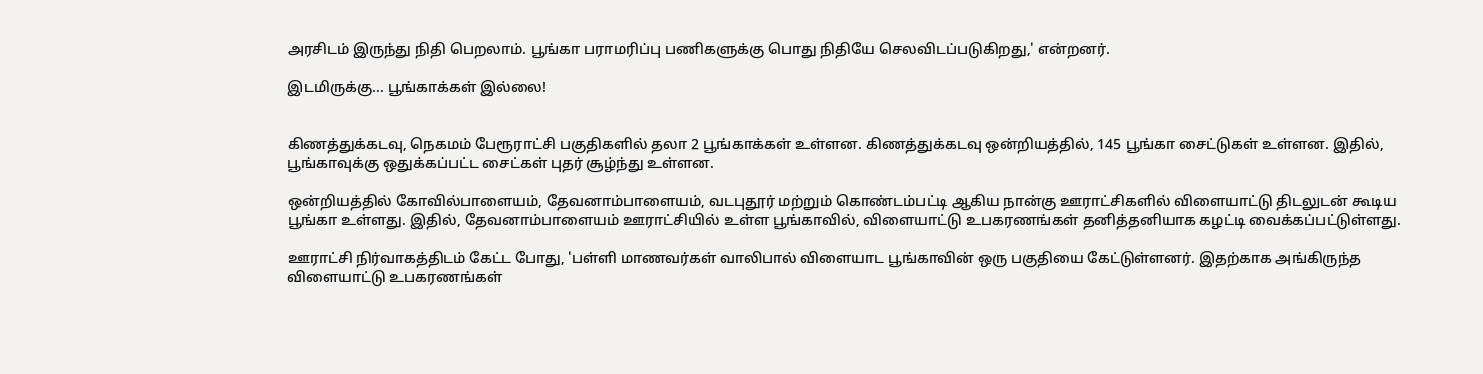அரசிடம் இருந்து நிதி பெறலாம். பூங்கா பராமரிப்பு பணிகளுக்கு பொது நிதியே செலவிடப்படுகிறது,' என்றனர்.

இடமிருக்கு... பூங்காக்கள் இல்லை!


கிணத்துக்கடவு, நெகமம் பேரூராட்சி பகுதிகளில் தலா 2 பூங்காக்கள் உள்ளன. கிணத்துக்கடவு ஒன்றியத்தில், 145 பூங்கா சைட்டுகள் உள்ளன. இதில், பூங்காவுக்கு ஒதுக்கப்பட்ட சைட்கள் புதர் சூழ்ந்து உள்ளன.

ஒன்றியத்தில் கோவில்பாளையம், தேவனாம்பாளையம், வடபுதூர் மற்றும் கொண்டம்பட்டி ஆகிய நான்கு ஊராட்சிகளில் விளையாட்டு திடலுடன் கூடிய பூங்கா உள்ளது. இதில், தேவனாம்பாளையம் ஊராட்சியில் உள்ள பூங்காவில், விளையாட்டு உபகரணங்கள் தனித்தனியாக கழட்டி வைக்கப்பட்டுள்ளது.

ஊராட்சி நிர்வாகத்திடம் கேட்ட போது, 'பள்ளி மாணவர்கள் வாலிபால் விளையாட பூங்காவின் ஒரு பகுதியை கேட்டுள்ளனர். இதற்காக அங்கிருந்த விளையாட்டு உபகரணங்கள்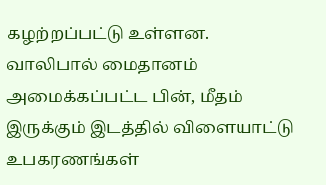கழற்றப்பட்டு உள்ளன. வாலிபால் மைதானம் அமைக்கப்பட்ட பின், மீதம் இருக்கும் இடத்தில் விளையாட்டு உபகரணங்கள்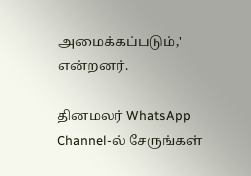அமைக்கப்படும்,' என்றனர்.

தினமலர் WhatsApp Channel-ல் சேருங்கள்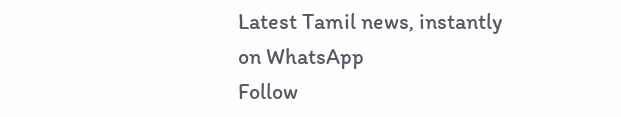Latest Tamil news, instantly on WhatsApp
Follow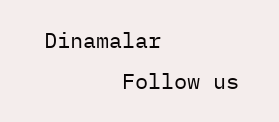Dinamalar
      Follow us